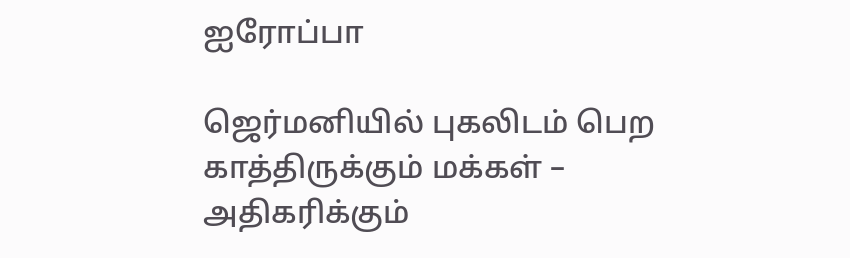ஐரோப்பா

ஜெர்மனியில் புகலிடம் பெற காத்திருக்கும் மக்கள் – அதிகரிக்கும்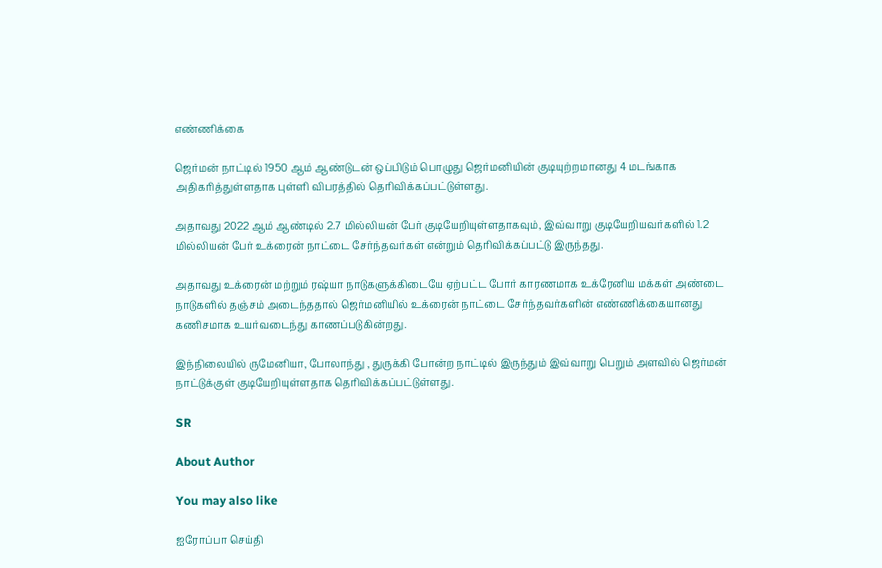எண்ணிக்கை

ஜெர்மன் நாட்டில் 1950 ஆம் ஆண்டுடன் ஒப்பிடும் பொழுது ஜெர்மனியின் குடியுற்றமானது 4 மடங்காக அதிகரித்துள்ளதாக புள்ளி விபரத்தில் தெரிவிக்கப்பட்டுள்ளது.

அதாவது 2022 ஆம் ஆண்டில் 2.7 மில்லியன் பேர் குடியேறியுள்ளதாகவும், இவ்வாறு குடியேறியவர்களில் 1.2 மில்லியன் பேர் உக்ரைன் நாட்டை சேர்ந்தவர்கள் என்றும் தெரிவிக்கப்பட்டு இருந்தது.

அதாவது உக்ரைன் மற்றும் ரஷ்யா நாடுகளுக்கிடையே ஏற்பட்ட போர் காரணமாக உக்ரேனிய மக்கள் அண்டை நாடுகளில் தஞ்சம் அடைந்ததால் ஜெர்மனியில் உக்ரைன் நாட்டை சேர்ந்தவர்களின் எண்ணிக்கையானது கணிசமாக உயர்வடைந்து காணப்படுகின்றது.

இந்நிலையில் ருமேனியா, போலாந்து , துருக்கி போன்ற நாட்டில் இருந்தும் இவ்வாறு பெறும் அளவில் ஜெர்மன் நாட்டுக்குள் குடியேறியுள்ளதாக தெரிவிக்கப்பட்டுள்ளது.

SR

About Author

You may also like

ஐரோப்பா செய்தி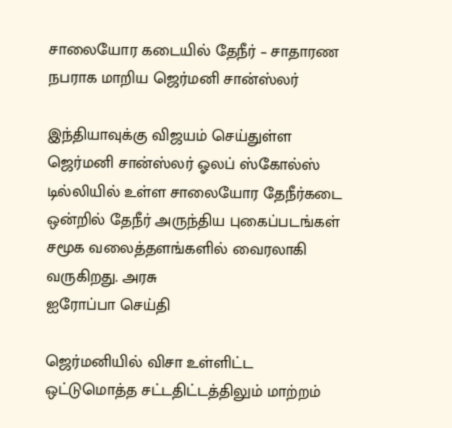சாலையோர கடையில் தேநீர் – சாதாரண நபராக மாறிய ஜெர்மனி சான்ஸ்லர்

இந்தியாவுக்கு விஜயம் செய்துள்ள ஜெர்மனி சான்ஸ்லர் ஓலப் ஸ்கோல்ஸ் டில்லியில் உள்ள சாலையோர தேநீர்கடை ஒன்றில் தேநீர் அருந்திய புகைப்படங்கள் சமூக வலைத்தளங்களில் வைரலாகி வருகிறது. அரசு
ஐரோப்பா செய்தி

ஜெர்மனியில் விசா உள்ளிட்ட ஒட்டுமொத்த சட்டதிட்டத்திலும் மாற்றம்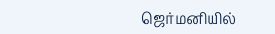ஜெர்மனியில்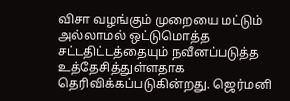விசா வழங்கும் முறையை மட்டும் அல்லாமல் ஒட்டுமொத்த சட்டதிட்டத்தையும் நவீனப்படுத்த உத்தேசித்துள்ளதாக தெரிவிக்கப்படுகின்றது. ஜெர்மனி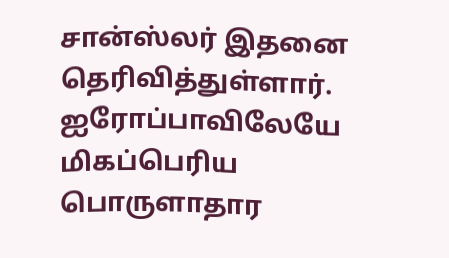சான்ஸ்லர் இதனை தெரிவித்துள்ளார். ஐரோப்பாவிலேயே மிகப்பெரிய பொருளாதார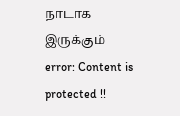நாடாக இருக்கும்
error: Content is protected !!